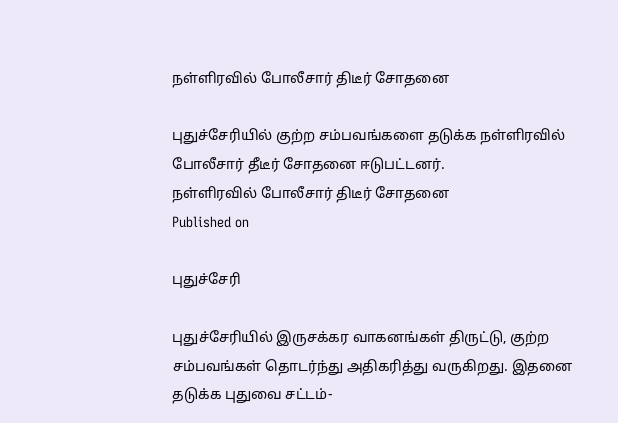நள்ளிரவில் போலீசார் திடீர் சோதனை

புதுச்சேரியில் குற்ற சம்பவங்களை தடுக்க நள்ளிரவில் போலீசார் தீடீர் சோதனை ஈடுபட்டனர்.
நள்ளிரவில் போலீசார் திடீர் சோதனை
Published on

புதுச்சேரி

புதுச்சேரியில் இருசக்கர வாகனங்கள் திருட்டு, குற்ற சம்பவங்கள் தொடர்ந்து அதிகரித்து வருகிறது. இதனை தடுக்க புதுவை சட்டம்-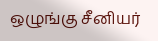ஒழுங்கு சீனியர்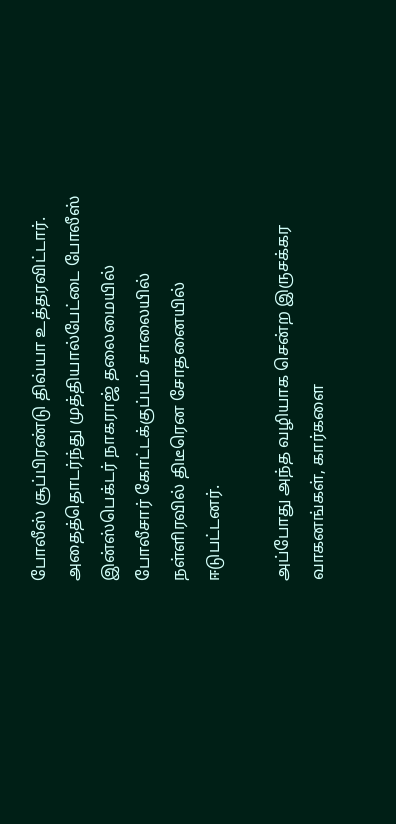போலீஸ் சூப்பிரண்டு திவ்யா உத்தரவிட்டார். அதைத்தொடர்ந்து முத்தியால்பேட்டை போலீஸ் இன்ஸ்பெக்டர் நாகராஜ் தலைமையில் போலீசார் கோட்டக்குப்பம் சாலையில் நள்ளிரவில் திடீரென சோதனையில் ஈடுபட்டனர்.

அப்போது அந்த வழியாக சென்ற இருசக்கர வாகனங்கள், கார்களை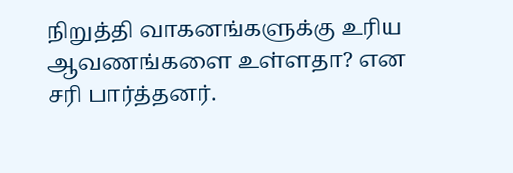நிறுத்தி வாகனங்களுக்கு உரிய ஆவணங்களை உள்ளதா? என சரி பார்த்தனர்.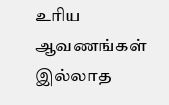உரிய ஆவணங்கள் இல்லாத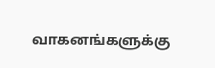வாகனங்களுக்கு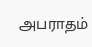அபராதம்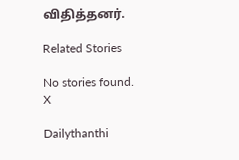விதித்தனர்.

Related Stories

No stories found.
X

Dailythanthi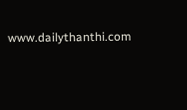www.dailythanthi.com